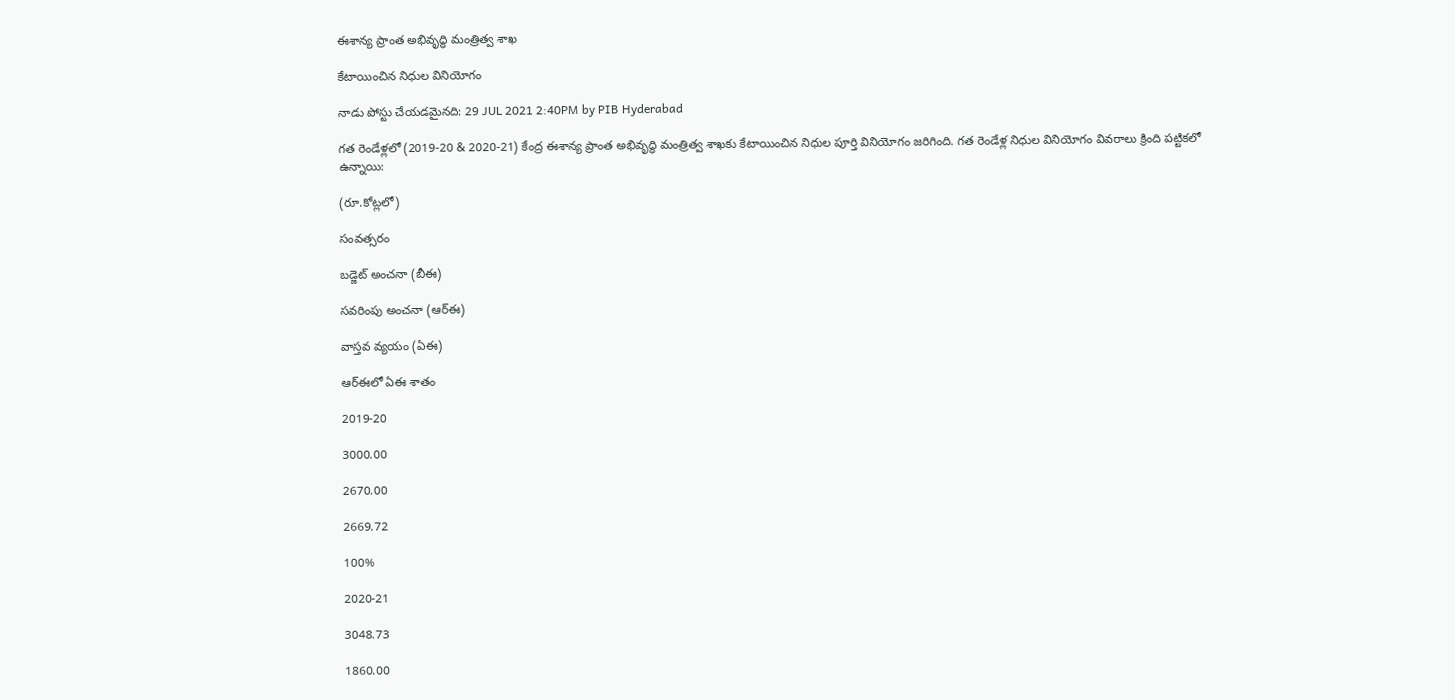ఈశాన్య ప్రాంత అభివృద్ధి మంత్రిత్వ శాఖ

కేటాయించిన నిధుల వినియోగం

నాడు పోస్టు చేయడమైనది: 29 JUL 2021 2:40PM by PIB Hyderabad

గత రెండేళ్లలో (2019-20 & 2020-21) కేంద్ర ఈశాన్య ప్రాంత అభివృద్ధి మంత్రిత్వ శాఖకు కేటాయించిన నిధుల పూర్తి వినియోగం జరిగింది. గత రెండేళ్ల నిధుల వినియోగం వివరాలు క్రింది పట్టికలో ఉన్నాయి:

(రూ.కోట్లలో)

సంవత్సరం

బడ్జెట్‌ అంచనా (బీఈ)

సవరింపు అంచనా (ఆర్‌ఈ)

వాస్తవ వ్యయం (ఏఈ)

ఆర్‌ఈలో ఏఈ శాతం

2019-20

3000.00

2670.00

2669.72

100%

2020-21

3048.73

1860.00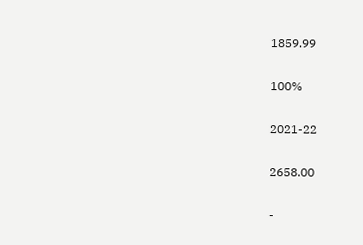1859.99

100%

2021-22

2658.00

-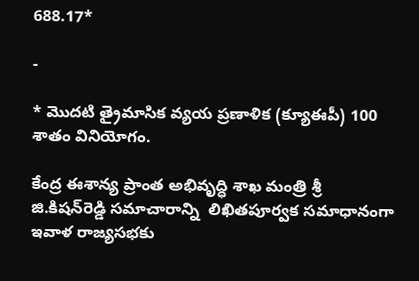688.17*

-

* మొదటి త్రైమాసిక వ్యయ ప్రణాళిక (క్యూఈపీ) 100 శాతం వినియోగం.

కేంద్ర ఈశాన్య ప్రాంత అభివృద్ధి శాఖ మంత్రి శ్రీ జి.కిషన్‌రెడ్డి సమాచారాన్ని  లిఖితపూర్వక సమాధానంగా ఇవాళ రాజ్యసభకు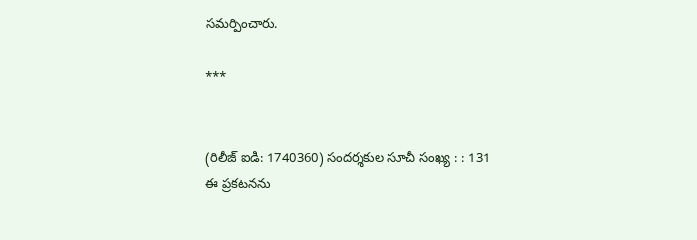సమర్పించారు.

***


(రిలీజ్ ఐడి: 1740360) సందర్శకుల సూచీ సంఖ్య : : 131
ఈ ప్రకటనను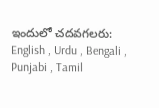ఇందులో చదవగలరు: English , Urdu , Bengali , Punjabi , Tamil